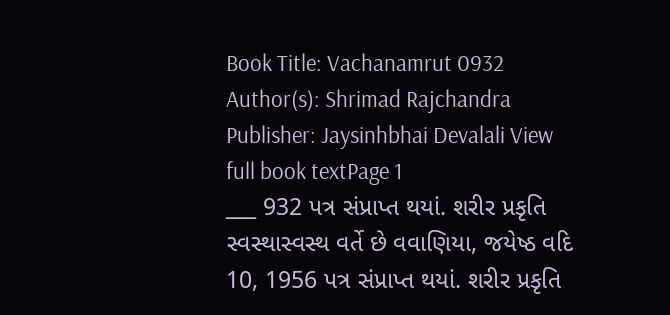Book Title: Vachanamrut 0932 Author(s): Shrimad Rajchandra Publisher: Jaysinhbhai Devalali View full book textPage 1
___ 932 પત્ર સંપ્રાપ્ત થયાં. શરીર પ્રકૃતિ સ્વસ્થાસ્વસ્થ વર્તે છે વવાણિયા, જયેષ્ઠ વદિ 10, 1956 પત્ર સંપ્રાપ્ત થયાં. શરીર પ્રકૃતિ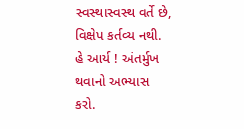સ્વસ્થાસ્વસ્થ વર્તે છે, વિક્ષેપ કર્તવ્ય નથી. હે આર્ય ! અંતર્મુખ થવાનો અભ્યાસ કરો.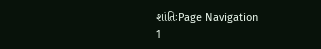શાંતિઃPage Navigation
1